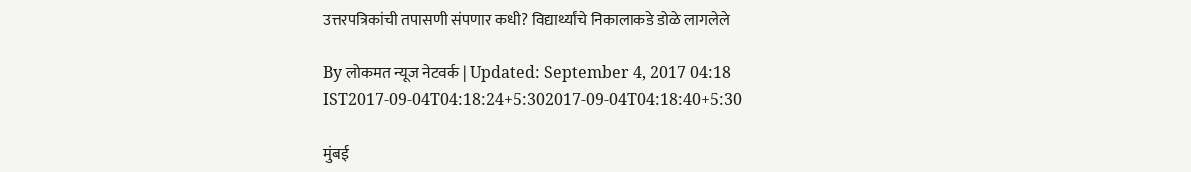उत्तरपत्रिकांची तपासणी संपणार कधी? विद्यार्थ्यांचे निकालाकडे डोळे लागलेले

By लोकमत न्यूज नेटवर्क | Updated: September 4, 2017 04:18 IST2017-09-04T04:18:24+5:302017-09-04T04:18:40+5:30

मुंबई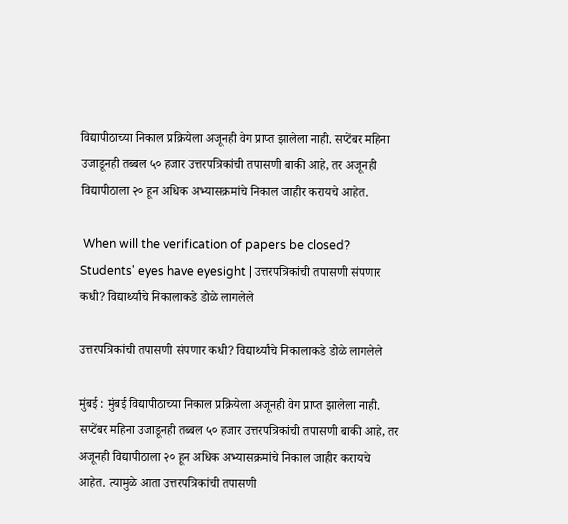विद्यापीठाच्या निकाल प्रक्रियेला अजूनही वेग प्राप्त झालेला नाही. सप्टेंबर महिना उजाडूनही तब्बल ५० हजार उत्तरपत्रिकांची तपासणी बाकी आहे, तर अजूनही विद्यापीठाला २० हून अधिक अभ्यासक्रमांचे निकाल जाहीर करायचे आहेत.

 When will the verification of papers be closed? Students' eyes have eyesight | उत्तरपत्रिकांची तपासणी संपणार कधी? विद्यार्थ्यांचे निकालाकडे डोळे लागलेले

उत्तरपत्रिकांची तपासणी संपणार कधी? विद्यार्थ्यांचे निकालाकडे डोळे लागलेले

मुंबई : मुंबई विद्यापीठाच्या निकाल प्रक्रियेला अजूनही वेग प्राप्त झालेला नाही. सप्टेंबर महिना उजाडूनही तब्बल ५० हजार उत्तरपत्रिकांची तपासणी बाकी आहे, तर अजूनही विद्यापीठाला २० हून अधिक अभ्यासक्रमांचे निकाल जाहीर करायचे आहेत. त्यामुळे आता उत्तरपत्रिकांची तपासणी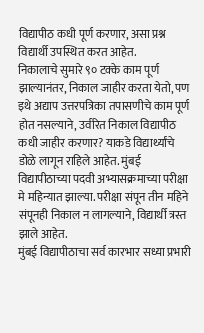विद्यापीठ कधी पूर्ण करणार, असा प्रश्न विद्यार्थी उपस्थित करत आहेत.
निकालाचे सुमारे ९० टक्के काम पूर्ण झाल्यानंतर, निकाल जाहीर करता येतो, पण इथे अद्याप उत्तरपत्रिका तपासणीचे काम पूर्ण होत नसल्याने, उर्वरित निकाल विद्यापीठ कधी जाहीर करणार? याकडे विद्यार्थ्यांचे डोळे लागून राहिले आहेत. मुंबई विद्यापीठाच्या पदवी अभ्यासक्रमाच्या परीक्षा मे महिन्यात झाल्या. परीक्षा संपून तीन महिने संपूनही निकाल न लागल्याने, विद्यार्थी त्रस्त झाले आहेत.
मुंबई विद्यापीठाचा सर्व कारभार सध्या प्रभारी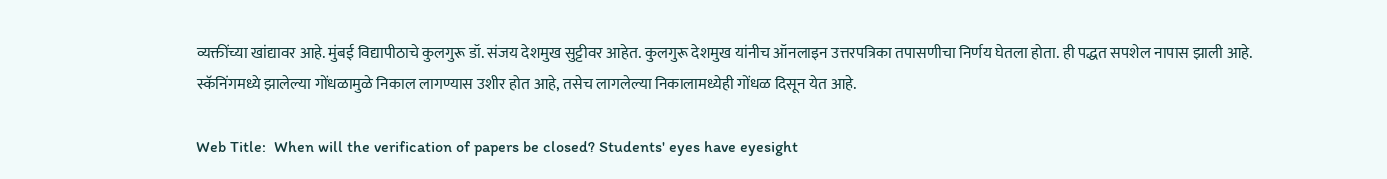व्यक्तींच्या खांद्यावर आहे. मुंबई विद्यापीठाचे कुलगुरू डॉ. संजय देशमुख सुट्टीवर आहेत. कुलगुरू देशमुख यांनीच ऑनलाइन उत्तरपत्रिका तपासणीचा निर्णय घेतला होता. ही पद्धत सपशेल नापास झाली आहे. स्कॅनिंगमध्ये झालेल्या गोंधळामुळे निकाल लागण्यास उशीर होत आहे, तसेच लागलेल्या निकालामध्येही गोंधळ दिसून येत आहे.

Web Title:  When will the verification of papers be closed? Students' eyes have eyesight